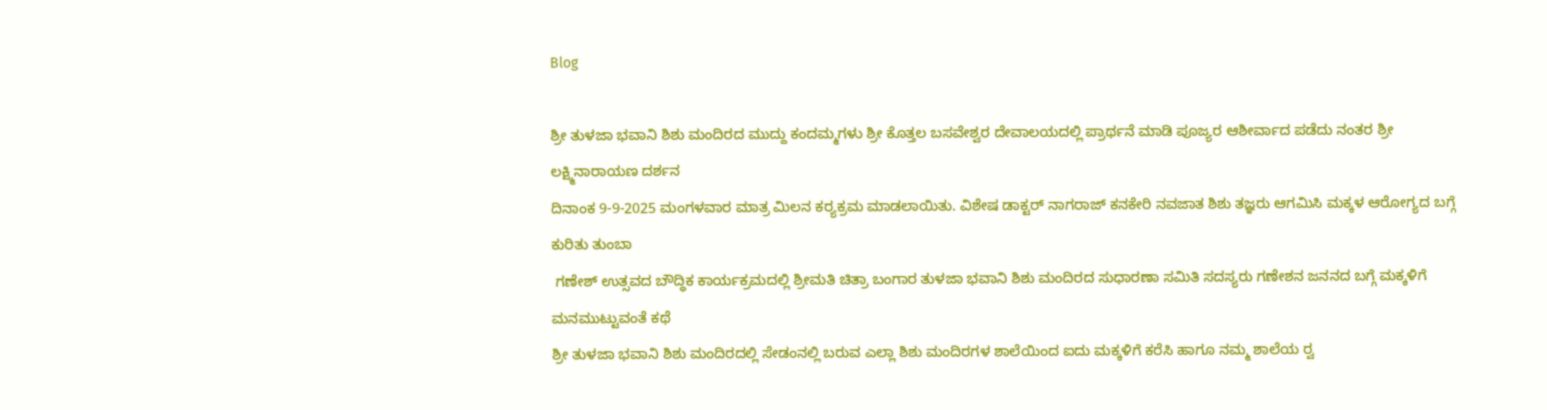Blog

ಶ್ರೀ ತುಳಜಾ ಭವಾನಿ ಶಿಶು ಮಂದಿರದ ಮುದ್ದು ಕಂದಮ್ಮಗಳು ಶ್ರೀ ಕೊತ್ತಲ ಬಸವೇಶ್ವರ ದೇವಾಲಯದಲ್ಲಿ ಪ್ರಾರ್ಥನೆ ಮಾಡಿ ಪೂಜ್ಯರ ಆಶೀರ್ವಾದ ಪಡೆದು ನಂತರ ಶ್ರೀ ಲಕ್ಷ್ಮಿನಾರಾಯಣ ದರ್ಶನ
ದಿನಾಂಕ 9-9-2025 ಮಂಗಳವಾರ ಮಾತ್ರ ಮಿಲನ ಕರ‍್ಯಕ್ರಮ ಮಾಡಲಾಯಿತು. ವಿಶೇಷ ಡಾಕ್ಟರ್ ನಾಗರಾಜ್ ಕನಕೇರಿ ನವಜಾತ ಶಿಶು ತಜ್ಞರು ಆಗಮಿಸಿ ಮಕ್ಕಳ ಆರೋಗ್ಯದ ಬಗ್ಗೆ ಕುರಿತು ತುಂಬಾ
 ಗಣೇಶ್ ಉತ್ಸವದ ಬೌದ್ಧಿಕ ಕಾರ್ಯಕ್ರಮದಲ್ಲಿ ಶ್ರೀಮತಿ ಚಿತ್ರಾ ಬಂಗಾರ ತುಳಜಾ ಭವಾನಿ ಶಿಶು ಮಂದಿರದ ಸುಧಾರಣಾ ಸಮಿತಿ ಸದಸ್ಯರು ಗಣೇಶನ ಜನನದ ಬಗ್ಗೆ ಮಕ್ಕಳಿಗೆ ಮನಮುಟ್ಟುವಂತೆ ಕಥೆ
ಶ್ರೀ ತುಳಜಾ ಭವಾನಿ ಶಿಶು ಮಂದಿರದಲ್ಲಿ ಸೇಡಂನಲ್ಲಿ ಬರುವ ಎಲ್ಲಾ ಶಿಶು ಮಂದಿರಗಳ ಶಾಲೆಯಿಂದ ಐದು ಮಕ್ಕಳಿಗೆ ಕರೆಸಿ ಹಾಗೂ ನಮ್ಮ ಶಾಲೆಯ ರ‍್ವ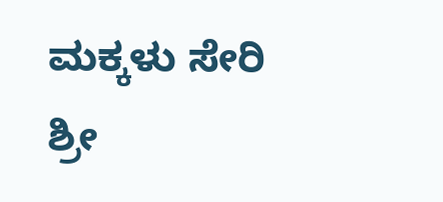ಮಕ್ಕಳು ಸೇರಿ
ಶ್ರೀ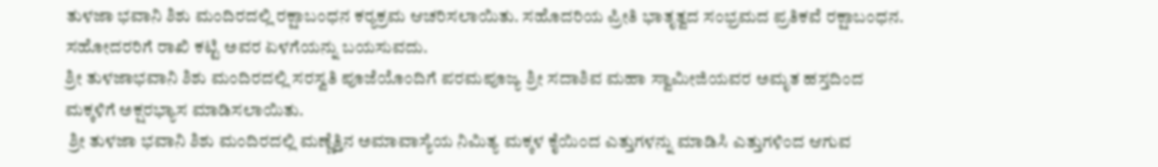ತುಳಜಾ ಭವಾನಿ ಶಿಶು ಮಂದಿರದಲ್ಲಿ ರಕ್ಷಾಬಂಧನ ಕರ‍್ಯಕ್ರಮ ಆಚರಿಸಲಾಯಿತು. ಸಹೊದರಿಯ ಪ್ರೀತಿ ಭಾತೃತ್ವದ ಸಂಭ್ರಮದ ಪ್ರತಿಕವೆ ರಕ್ಷಾಬಂಧನ. ಸಹೋದರರಿಗೆ ರಾಖಿ ಕಟ್ಟಿ ಅವರ ಏಳಗೆಯನ್ನು ಬಯಸುವದು.
ಶ್ರೀ ತುಳಜಾಭವಾನಿ ಶಿಶು ಮಂದಿರದಲ್ಲಿ ಸರಸ್ವತಿ ಪೂಜೆಯೊಂದಿಗೆ ಪರಮಪೂಜ್ಯ ಶ್ರೀ ಸದಾಶಿವ ಮಹಾ ಸ್ವಾಮೀಜಿಯವರ ಅಮೃತ ಹಸ್ತದಿಂದ ಮಕ್ಕಳಿಗೆ ಅಕ್ಷರಭ್ಯಾಸ ಮಾಡಿಸಲಾಯಿತು.
 ಶ್ರೀ ತುಳಜಾ ಭವಾನಿ ಶಿಶು ಮಂದಿರದಲ್ಲಿ ಮಣ್ಣೆತ್ತಿನ ಅಮಾವಾಸ್ಯೆಯ ನಿಮಿತ್ಯ ಮಕ್ಕಳ ಕೈಯಿಂದ ಎತ್ತುಗಳನ್ನು ಮಾಡಿಸಿ ಎತ್ತುಗಳಿಂದ ಆಗುವ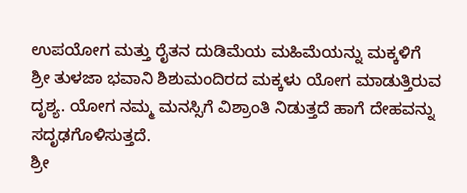ಉಪಯೋಗ ಮತ್ತು ರೈತನ ದುಡಿಮೆಯ ಮಹಿಮೆಯನ್ನು ಮಕ್ಕಳಿಗೆ
ಶ್ರೀ ತುಳಜಾ ಭವಾನಿ ಶಿಶುಮಂದಿರದ ಮಕ್ಕಳು ಯೋಗ ಮಾಡುತ್ತಿರುವ ದೃಶ್ಯ. ಯೋಗ ನಮ್ಮ ಮನಸ್ಸಿಗೆ ವಿಶ್ರಾಂತಿ ನಿಡುತ್ತದೆ ಹಾಗೆ ದೇಹವನ್ನು ಸದೃಢಗೊಳಿಸುತ್ತದೆ.
ಶ್ರೀ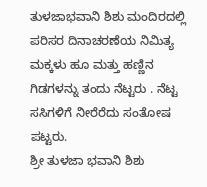ತುಳಜಾಭವಾನಿ ಶಿಶು ಮಂದಿರದಲ್ಲಿ ಪರಿಸರ ದಿನಾಚರಣೆಯ ನಿಮಿತ್ಯ ಮಕ್ಕಳು ಹೂ ಮತ್ತು ಹಣ್ಣಿನ ಗಿಡಗಳನ್ನು ತಂದು ನೆಟ್ಟರು . ನೆಟ್ಟ ಸಸಿಗಳಿಗೆ ನೀರೆರೆದು ಸಂತೋಷ ಪಟ್ಟರು.
ಶ್ರೀ ತುಳಜಾ ಭವಾನಿ ಶಿಶು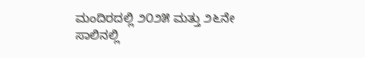ಮಂದಿರದಲ್ಲಿ ೨೦೨೫ ಮತ್ತು ೨೬ನೇ ಸಾಲಿನಲ್ಲಿ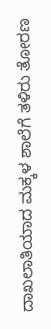ದಾಖಲಾತಿಯಾದ ಮಕ್ಕಳ ಶಾಲೆಗೆ ತಳಿರು ತೋರಣ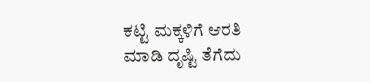ಕಟ್ಟಿ ಮಕ್ಕಳಿಗೆ ಆರತಿ ಮಾಡಿ ದೃಷ್ಟಿ ತೆಗೆದು